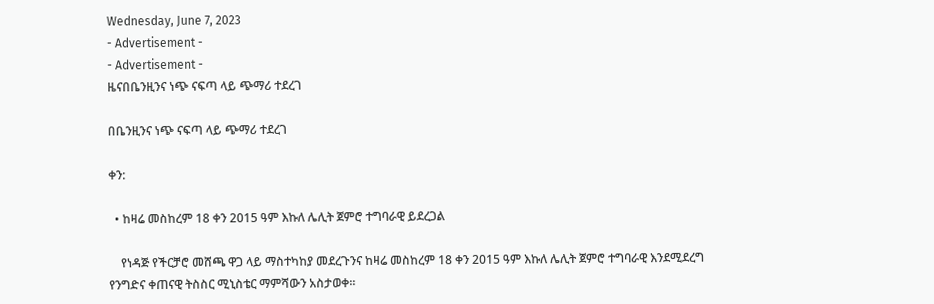Wednesday, June 7, 2023
- Advertisement -
- Advertisement -
ዜናበቤንዚንና ነጭ ናፍጣ ላይ ጭማሪ ተደረገ

በቤንዚንና ነጭ ናፍጣ ላይ ጭማሪ ተደረገ

ቀን:

  • ከዛሬ መስከረም 18 ቀን 2015 ዓም እኩለ ሌሊት ጀምሮ ተግባራዊ ይደረጋል

    የነዳጅ የችርቻሮ መሸጫ ዋጋ ላይ ማስተካከያ መደረጉንና ከዛሬ መስከረም 18 ቀን 2015 ዓም እኩለ ሌሊት ጀምሮ ተግባራዊ እንደሚደረግ የንግድና ቀጠናዊ ትስስር ሚኒስቴር ማምሻውን አስታወቀ፡፡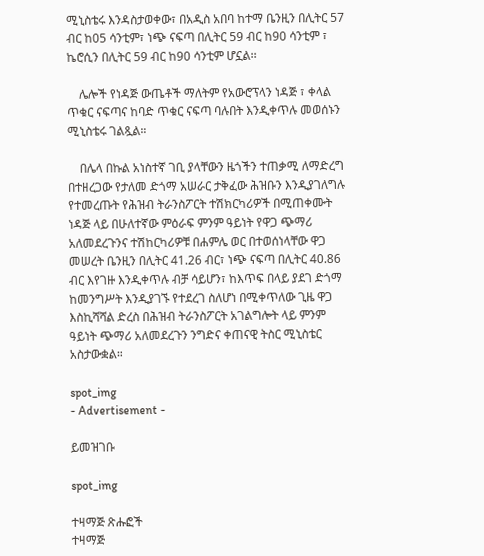ሚኒስቴሩ እንዳስታወቀው፣ በአዲስ አበባ ከተማ ቤንዚን በሊትር 57 ብር ከ05 ሳንቲም፣ ነጭ ናፍጣ በሊትር 59 ብር ከ90 ሳንቲም ፣ ኬሮሲን በሊትር 59 ብር ከ90 ሳንቲም ሆኗል፡፡

    ሌሎች የነዳጅ ውጤቶች ማለትም የአውሮፕላን ነዳጅ ፣ ቀላል ጥቁር ናፍጣና ከባድ ጥቁር ናፍጣ ባሉበት እንዲቀጥሉ መወሰኑን ሚኒስቴሩ ገልጿል።

    በሌላ በኩል አነስተኛ ገቢ ያላቸውን ዜጎችን ተጠቃሚ ለማድረግ በተዘረጋው የታለመ ድጎማ አሠራር ታቅፈው ሕዝቡን እንዲያገለግሉ የተመረጡት የሕዝብ ትራንስፖርት ተሽክርካሪዎች በሚጠቀሙት ነዳጅ ላይ በሁለተኛው ምዕራፍ ምንም ዓይነት የዋጋ ጭማሪ አለመደረጉንና ተሽከርካሪዎቹ በሐምሌ ወር በተወሰነላቸው ዋጋ መሠረት ቤንዚን በሊትር 41.26 ብር፣ ነጭ ናፍጣ በሊትር 40.86 ብር እየገዙ እንዲቀጥሉ ብቻ ሳይሆን፣ ከእጥፍ በላይ ያደገ ድጎማ ከመንግሥት እንዲያገኙ የተደረገ ስለሆነ በሚቀጥለው ጊዜ ዋጋ እስኪሻሻል ድረስ በሕዝብ ትራንስፖርት አገልግሎት ላይ ምንም ዓይነት ጭማሪ አለመደረጉን ንግድና ቀጠናዊ ትስር ሚኒስቴር አስታውቋል።

spot_img
- Advertisement -

ይመዝገቡ

spot_img

ተዛማጅ ጽሑፎች
ተዛማጅ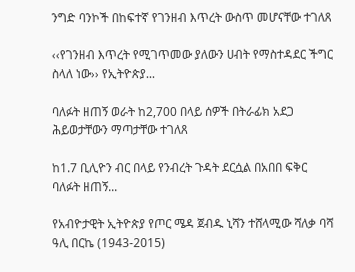ንግድ ባንኮች በከፍተኛ የገንዘብ እጥረት ውስጥ መሆናቸው ተገለጸ

‹‹የገንዘብ እጥረት የሚገጥመው ያለውን ሀብት የማስተዳደር ችግር ስላለ ነው›› የኢትዮጵያ...

ባለፉት ዘጠኝ ወራት ከ2,700 በላይ ሰዎች በትራፊክ አደጋ ሕይወታቸውን ማጣታቸው ተገለጸ

ከ1.7 ቢሊዮን ብር በላይ የንብረት ጉዳት ደርሷል በአበበ ፍቅር ባለፉት ዘጠኝ...

የአብዮታዊት ኢትዮጵያ የጦር ሜዳ ጀብዱ ኒሻን ተሸላሚው ሻለቃ ባሻ ዓሊ በርኬ (1943-2015)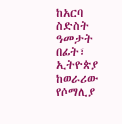ከአርባ ስድስት ዓመታት በፊት፣ ኢትዮጵያ ከወራሪው የሶማሊያ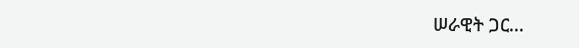ሠራዊት ጋር...